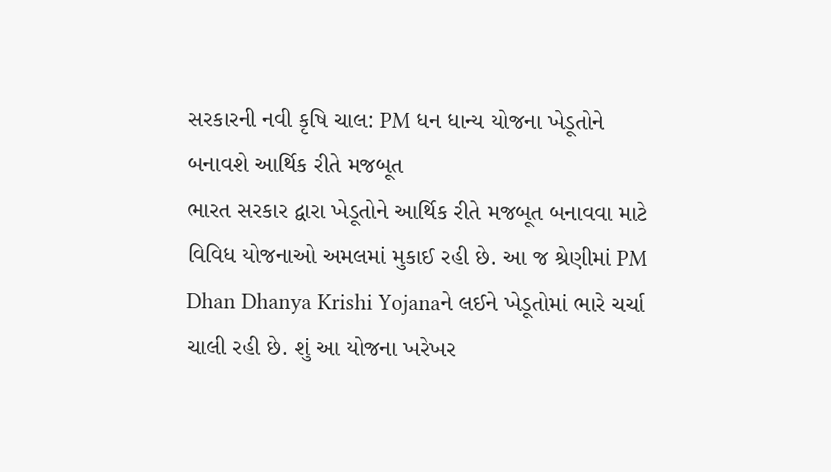સરકારની નવી કૃષિ ચાલ: PM ધન ધાન્ય યોજના ખેડૂતોને બનાવશે આર્થિક રીતે મજબૂત
ભારત સરકાર દ્વારા ખેડૂતોને આર્થિક રીતે મજબૂત બનાવવા માટે વિવિધ યોજનાઓ અમલમાં મુકાઈ રહી છે. આ જ શ્રેણીમાં PM Dhan Dhanya Krishi Yojanaને લઈને ખેડૂતોમાં ભારે ચર્ચા ચાલી રહી છે. શું આ યોજના ખરેખર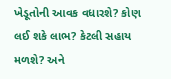ખેડૂતોની આવક વધારશે? કોણ લઈ શકે લાભ? કેટલી સહાય મળશે? અને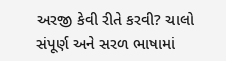અરજી કેવી રીતે કરવી? ચાલો સંપૂર્ણ અને સરળ ભાષામાં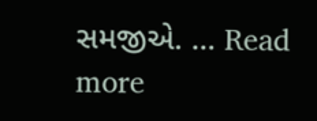સમજીએ. … Read more